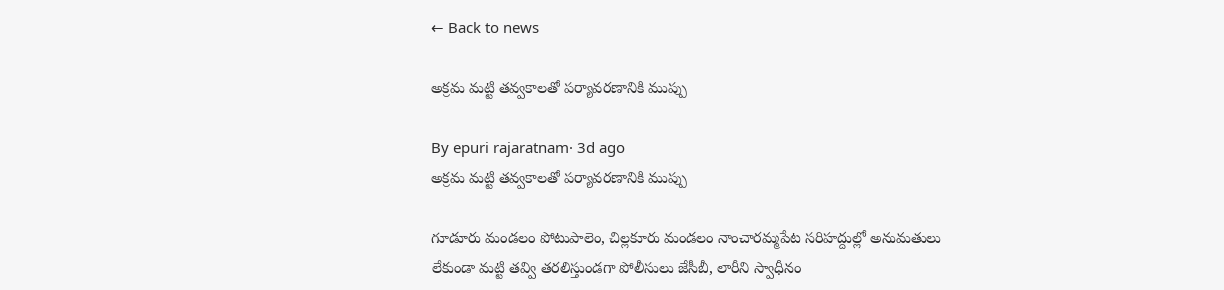← Back to news

అక్రమ మట్టి తవ్వకాలతో పర్యావరణానికి ముప్పు

By epuri rajaratnam· 3d ago
అక్రమ మట్టి తవ్వకాలతో పర్యావరణానికి ముప్పు

గూడూరు మండలం పోటుపాలెం, చిల్లకూరు మండలం నాంచారమ్మపేట సరిహద్దుల్లో అనుమతులు లేకుండా మట్టి తవ్వి తరలిస్తుండగా పోలీసులు జేసీబీ, లారీని స్వాధీనం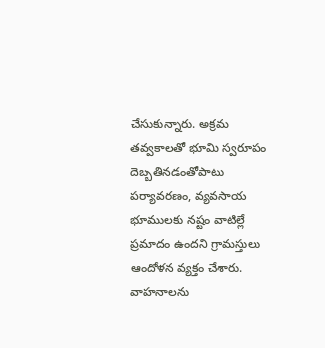చేసుకున్నారు. అక్రమ తవ్వకాలతో భూమి స్వరూపం దెబ్బతినడంతోపాటు పర్యావరణం, వ్యవసాయ భూములకు నష్టం వాటిల్లే ప్రమాదం ఉందని గ్రామస్తులు ఆందోళన వ్యక్తం చేశారు. వాహనాలను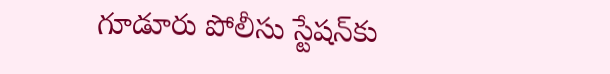గూడూరు పోలీసు స్టేషన్‌కు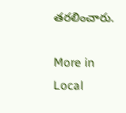తరలించారు.

More in Local